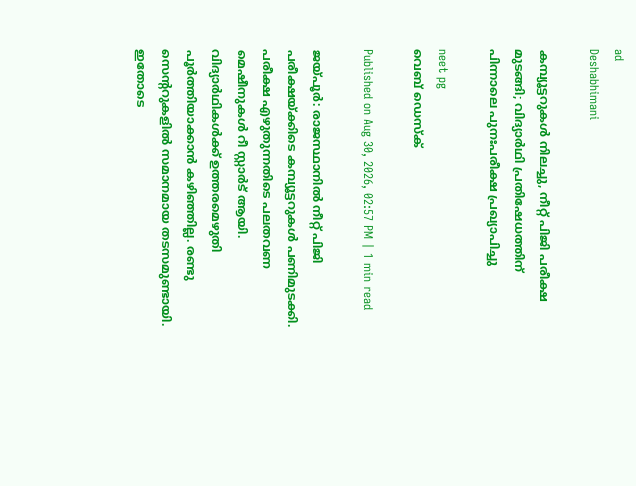ad
Deshabhimani

കമ്പ്യൂട്ടറുകൾ നിലച്ചു, നീറ്റ് പിജി പരീക്ഷ മുടങ്ങി; വിദ്യാര്‍ഥി പ്രതിഷേധത്തിന് പിന്നാലെ പുനഃപരീക്ഷ പ്രഖ്യാപിച്ചു

neet pg
വെബ് ഡെസ്ക്

Published on Aug 30, 2026, 02:57 PM | 1 min read

ജയ്പൂര്‍: രാജസ്ഥാനിൽ നീറ്റ് പിജി പരീക്ഷയ്ക്കിടെ കമ്പ്യൂട്ടറുകൾ പണിമുടക്കി. പരീക്ഷ എഴുതുന്നതിടെ പലതവണ മെഷീനുകൾ റീ സ്റ്റാര്‍ട് ആയി. വിദ്യാര്‍ഥികൾക്ക് ഉത്തരമെഴുതി പൂര്‍ത്തിയാക്കാൻ കഴിഞ്ഞില്ല. രണ്ടു സെന്ററുകളിൽ സമാനമായ തടസമുണ്ടായി. ഇതോടെ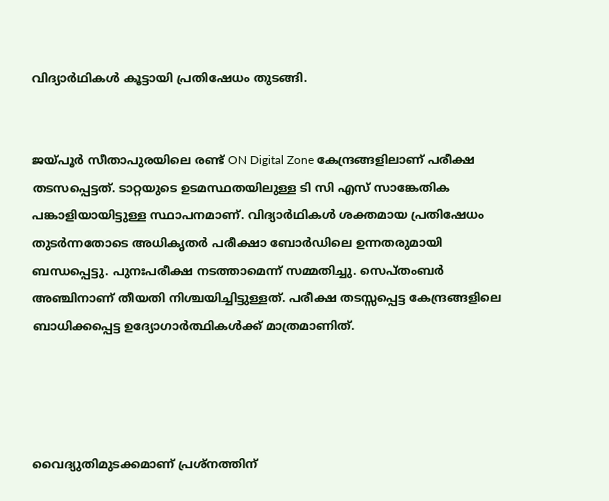വിദ്യാര്‍ഥികൾ കൂട്ടായി പ്രതിഷേധം തുടങ്ങി.


ജയ്പൂര്‍ സീതാപുരയിലെ രണ്ട് ON Digital Zone കേന്ദ്രങ്ങളിലാണ് പരീക്ഷ തടസപ്പെട്ടത്. ടാറ്റയുടെ ഉടമസ്ഥതയിലുള്ള ടി സി എസ് സാങ്കേതിക പങ്കാളിയായിട്ടുള്ള സ്ഥാപനമാണ്. വിദ്യാര്‍ഥികൾ ശക്തമായ പ്രതിഷേധം തുടര്‍ന്നതോടെ അധികൃതര്‍ പരീക്ഷാ ബോര്‍ഡിലെ ഉന്നതരുമായി ബന്ധപ്പെട്ടു. പുനഃപരീക്ഷ നടത്താമെന്ന് സമ്മതിച്ചു. സെപ്തംബര്‍ അഞ്ചിനാണ് തീയതി നിശ്ചയിച്ചിട്ടുള്ളത്. പരീക്ഷ തടസ്സപ്പെട്ട കേന്ദ്രങ്ങളിലെ ബാധിക്കപ്പെട്ട ഉദ്യോഗാർത്ഥികൾക്ക് മാത്രമാണിത്.




വൈദ്യുതിമുടക്കമാണ് പ്രശ്നത്തിന്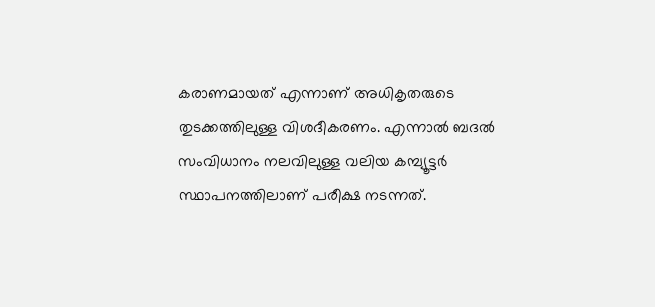കരാണമായത് എന്നാണ് അധികൃതരുടെ തുടക്കത്തിലുള്ള വിശദീകരണം. എന്നാൽ ബദൽ സംവിധാനം നലവിലുള്ള വലിയ കമ്പ്യൂട്ടര്‍ സ്ഥാപനത്തിലാണ് പരീക്ഷ നടന്നത്.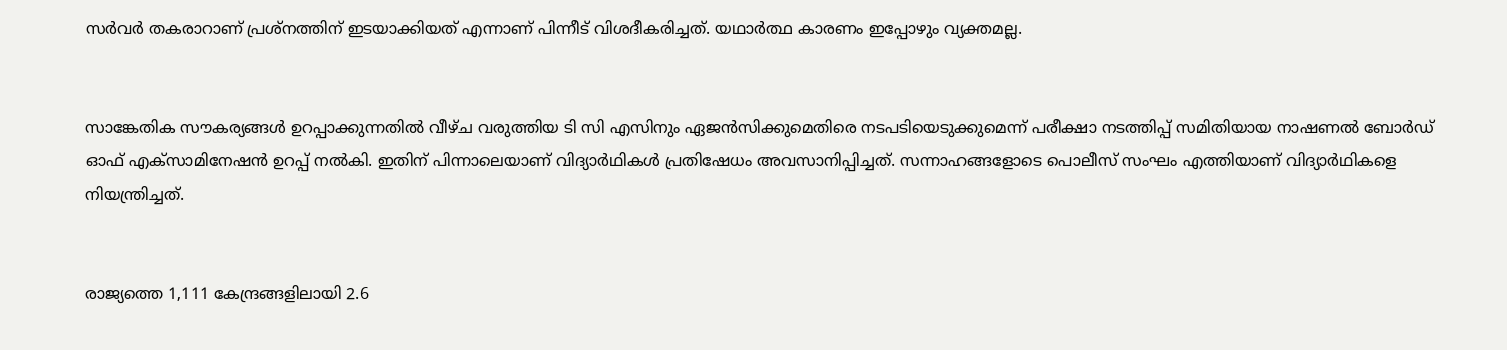സര്‍വര്‍ തകരാറാണ് പ്രശ്നത്തിന് ഇടയാക്കിയത് എന്നാണ് പിന്നീട് വിശദീകരിച്ചത്. യഥാര്‍ത്ഥ കാരണം ഇപ്പോഴും വ്യക്തമല്ല.


സാങ്കേതിക സൗകര്യങ്ങൾ ഉറപ്പാക്കുന്നതിൽ വീഴ്ച വരുത്തിയ ടി സി എസിനും ഏജൻസിക്കുമെതിരെ നടപടിയെടുക്കുമെന്ന് പരീക്ഷാ നടത്തിപ്പ് സമിതിയായ നാഷണൽ ബോർഡ് ഓഫ് എക്സാമിനേഷൻ ഉറപ്പ് നൽകി. ഇതിന് പിന്നാലെയാണ് വിദ്യാര്‍ഥികൾ പ്രതിഷേധം അവസാനിപ്പിച്ചത്. സന്നാഹങ്ങളോടെ പൊലീസ് സംഘം എത്തിയാണ് വിദ്യാര്‍ഥികളെ നിയന്ത്രിച്ചത്.


രാജ്യത്തെ 1,111 കേന്ദ്രങ്ങളിലായി 2.6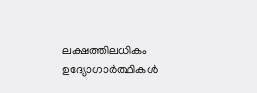ലക്ഷത്തിലധികം ഉദ്യോഗാർത്ഥികൾ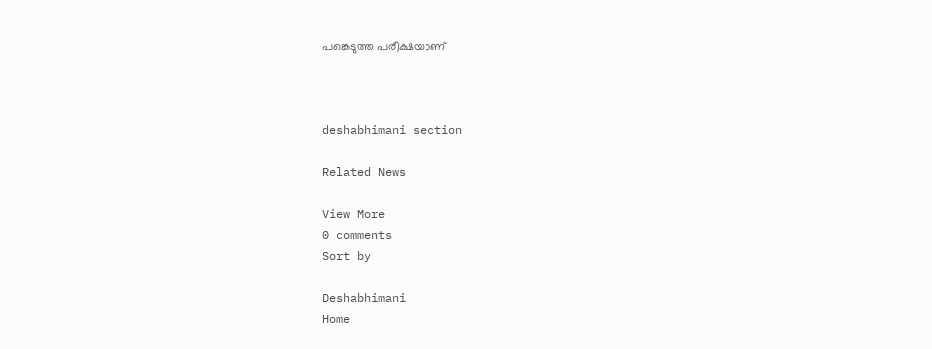പങ്കെടുത്ത പരീക്ഷയാണ്



deshabhimani section

Related News

View More
0 comments
Sort by

Deshabhimani
Home